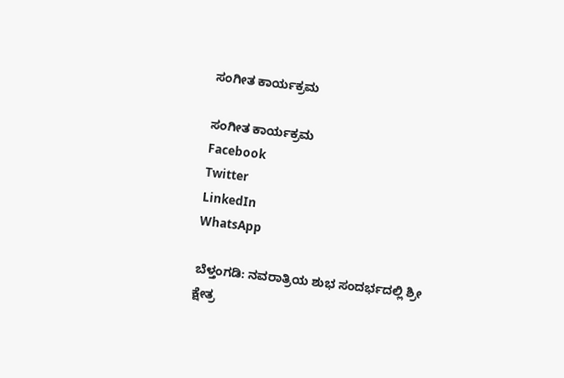ಸಂಗೀತ ಕಾರ್ಯಕ್ರಮ

ಸಂಗೀತ ಕಾರ್ಯಕ್ರಮ
Facebook
Twitter
LinkedIn
WhatsApp

ಬೆಳ್ತಂಗಡಿ: ನವರಾತ್ರಿಯ ಶುಭ ಸಂದರ್ಭದಲ್ಲಿ ಶ್ರೀ ಕ್ಷೇತ್ರ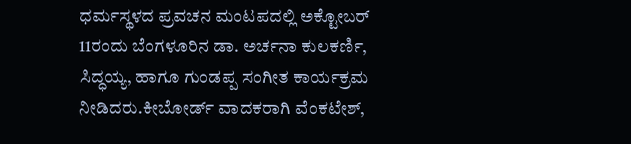ಧರ್ಮಸ್ಥಳದ ಪ್ರವಚನ ಮಂಟಪದಲ್ಲಿ ಅಕ್ಟೋಬರ್ 11ರಂದು ಬೆಂಗಳೂರಿನ ಡಾ. ಅರ್ಚನಾ ಕುಲಕರ್ಣಿ, ಸಿದ್ಧಯ್ಯ, ಹಾಗೂ ಗುಂಡಪ್ಪ ಸಂಗೀತ ಕಾರ್ಯಕ್ರಮ ನೀಡಿದರು.ಕೀಬೋರ್ಡ್ ವಾದಕರಾಗಿ ವೆಂಕಟೇಶ್,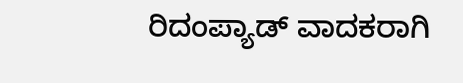ರಿದಂಪ್ಯಾಡ್ ವಾದಕರಾಗಿ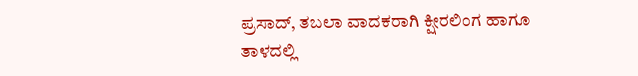ಪ್ರಸಾದ್, ತಬಲಾ ವಾದಕರಾಗಿ ಕ್ಷೀರಲಿಂಗ ಹಾಗೂ ತಾಳದಲ್ಲಿ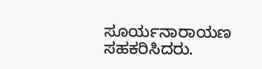ಸೂರ್ಯನಾರಾಯಣ ಸಹಕರಿಸಿದರು.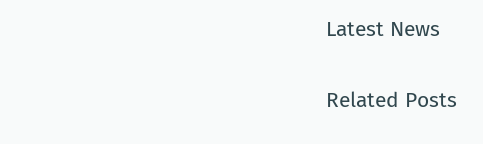Latest News

Related Posts